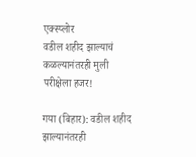एक्स्प्लोर
वडील शहीद झाल्याचं कळल्यानंतरही मुली परीक्षेला हजर!

गया (बिहार): वडील शहीद झाल्यानंतरही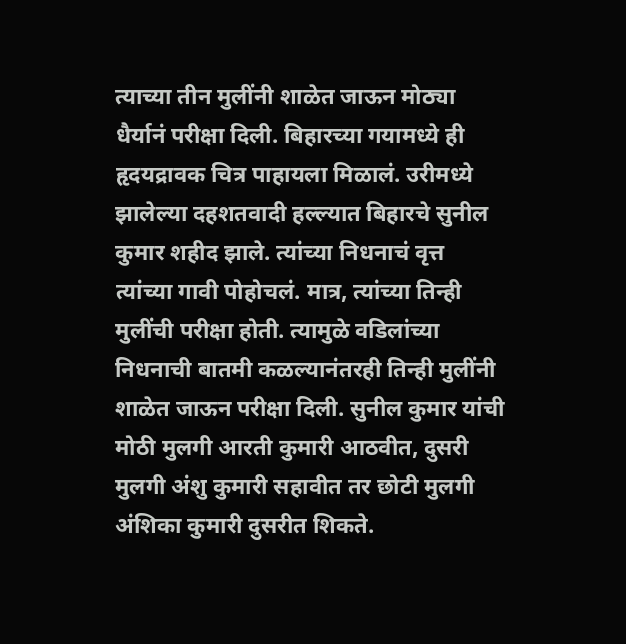त्याच्या तीन मुलींनी शाळेत जाऊन मोठ्या धैर्यानं परीक्षा दिली. बिहारच्या गयामध्ये ही हृदयद्रावक चित्र पाहायला मिळालं. उरीमध्ये झालेल्या दहशतवादी हल्ल्यात बिहारचे सुनील कुमार शहीद झाले. त्यांच्या निधनाचं वृत्त त्यांच्या गावी पोहोचलं. मात्र, त्यांच्या तिन्ही मुलींची परीक्षा होती. त्यामुळे वडिलांच्या निधनाची बातमी कळल्यानंतरही तिन्ही मुलींनी शाळेत जाऊन परीक्षा दिली. सुनील कुमार यांची मोठी मुलगी आरती कुमारी आठवीत, दुसरी मुलगी अंशु कुमारी सहावीत तर छोटी मुलगी अंशिका कुमारी दुसरीत शिकते.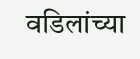वडिलांच्या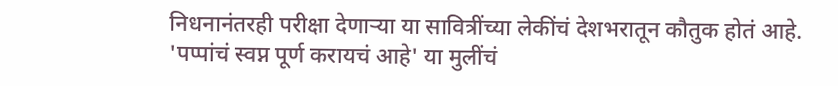निधनानंतरही परीक्षा देणाऱ्या या सावित्रींच्या लेकींचं देशभरातून कौतुक होतं आहे.
'पप्पांचं स्वप्न पूर्ण करायचं आहे' या मुलींचं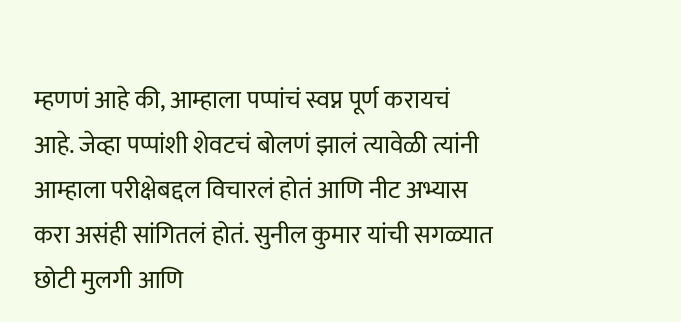म्हणणं आहे की, आम्हाला पप्पांचं स्वप्न पूर्ण करायचं आहे. जेव्हा पप्पांशी शेवटचं बोलणं झालं त्यावेळी त्यांनी आम्हाला परीक्षेबद्दल विचारलं होतं आणि नीट अभ्यास करा असंही सांगितलं होतं. सुनील कुमार यांची सगळ्यात छोटी मुलगी आणि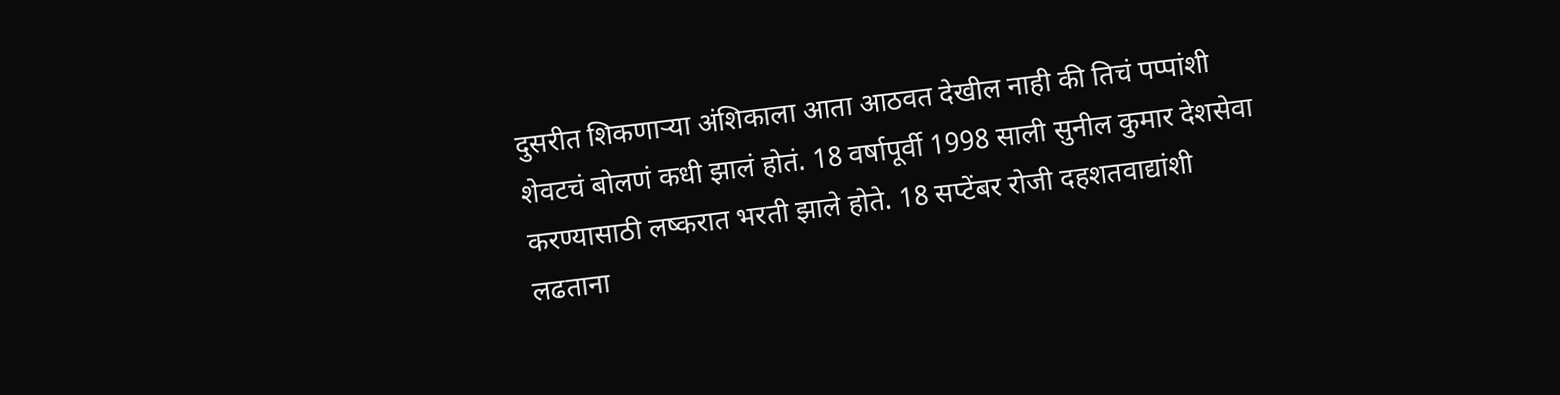दुसरीत शिकणाऱ्या अंशिकाला आता आठवत देखील नाही की तिचं पप्पांशी शेवटचं बोलणं कधी झालं होतं. 18 वर्षापूर्वी 1998 साली सुनील कुमार देशसेवा करण्यासाठी लष्करात भरती झाले होते. 18 सप्टेंबर रोजी दहशतवाद्यांशी लढताना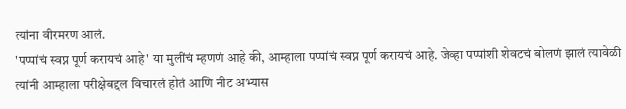त्यांना वीरमरण आलं.
'पप्पांचं स्वप्न पूर्ण करायचं आहे' या मुलींचं म्हणणं आहे की, आम्हाला पप्पांचं स्वप्न पूर्ण करायचं आहे. जेव्हा पप्पांशी शेवटचं बोलणं झालं त्यावेळी त्यांनी आम्हाला परीक्षेबद्दल विचारलं होतं आणि नीट अभ्यास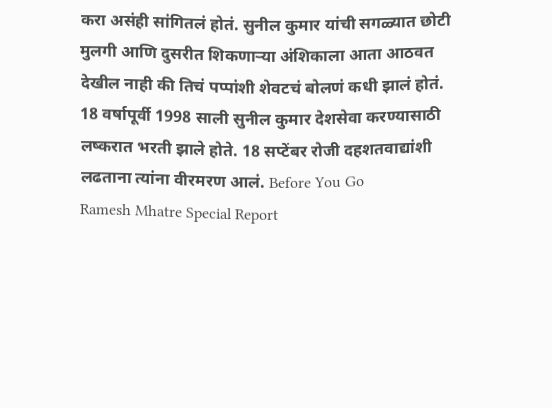करा असंही सांगितलं होतं. सुनील कुमार यांची सगळ्यात छोटी मुलगी आणि दुसरीत शिकणाऱ्या अंशिकाला आता आठवत देखील नाही की तिचं पप्पांशी शेवटचं बोलणं कधी झालं होतं. 18 वर्षापूर्वी 1998 साली सुनील कुमार देशसेवा करण्यासाठी लष्करात भरती झाले होते. 18 सप्टेंबर रोजी दहशतवाद्यांशी लढताना त्यांना वीरमरण आलं. Before You Go
Ramesh Mhatre Special Report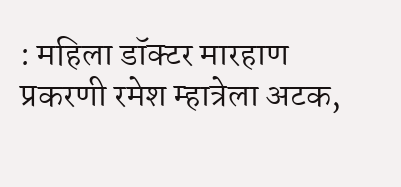: महिला डॉक्टर मारहाण प्रकरणी रमेश म्हात्रेला अटक,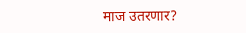माज उतरणार?